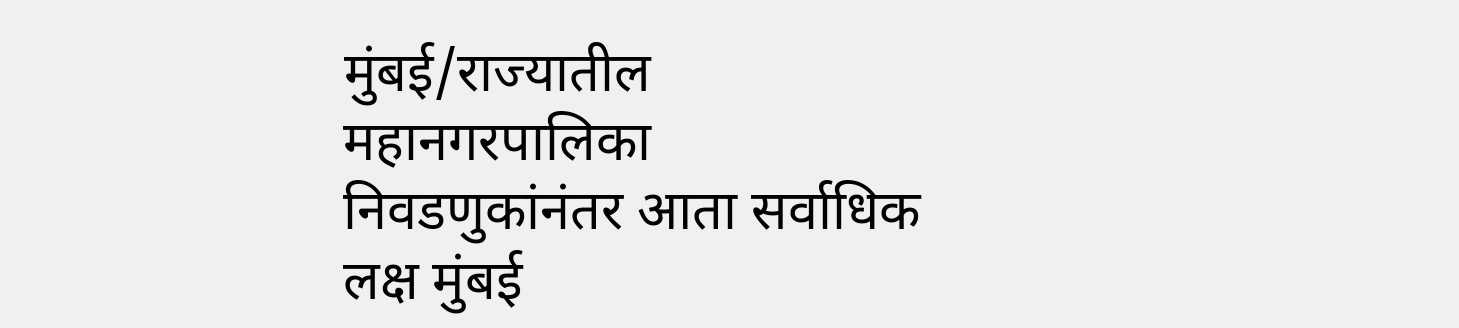मुंबई/राज्यातील महानगरपालिका निवडणुकांनंतर आता सर्वाधिक लक्ष मुंबई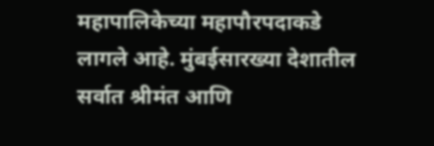महापालिकेच्या महापौरपदाकडे लागले आहे. मुंबईसारख्या देशातील सर्वात श्रीमंत आणि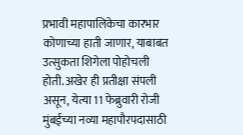प्रभावी महापालिकेचा कारभार कोणाच्या हाती जाणार, याबाबत उत्सुकता शिगेला पोहोचली होती. अखेर ही प्रतीक्षा संपली असून, येत्या 11 फेब्रुवारी रोजी मुंबईच्या नव्या महापौरपदासाठी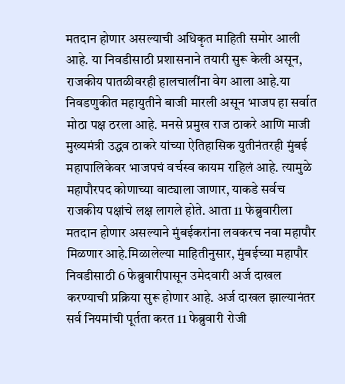मतदान होणार असल्याची अधिकृत माहिती समोर आली आहे. या निवडीसाठी प्रशासनाने तयारी सुरू केली असून, राजकीय पातळीवरही हालचालींना वेग आला आहे.या निवडणुकीत महायुतीने बाजी मारली असून भाजप हा सर्वात मोठा पक्ष ठरला आहे. मनसे प्रमुख राज ठाकरे आणि माजी मुख्यमंत्री उद्धव ठाकरे यांच्या ऐतिहासिक युतीनंतरही मुंबई महापालिकेवर भाजपचं वर्चस्व कायम राहिलं आहे. त्यामुळे महापौरपद कोणाच्या वाट्याला जाणार, याकडे सर्वच राजकीय पक्षांचे लक्ष लागले होते. आता 11 फेब्रुवारीला मतदान होणार असल्याने मुंबईकरांना लवकरच नवा महापौर मिळणार आहे.मिळालेल्या माहितीनुसार, मुंबईच्या महापौर निवडीसाठी 6 फेब्रुवारीपासून उमेदवारी अर्ज दाखल करण्याची प्रक्रिया सुरू होणार आहे. अर्ज दाखल झाल्यानंतर सर्व नियमांची पूर्तता करत 11 फेब्रुवारी रोजी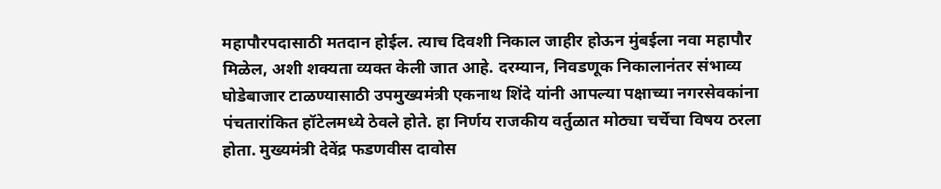महापौरपदासाठी मतदान होईल. त्याच दिवशी निकाल जाहीर होऊन मुंबईला नवा महापौर मिळेल, अशी शक्यता व्यक्त केली जात आहे. दरम्यान, निवडणूक निकालानंतर संभाव्य घोडेबाजार टाळण्यासाठी उपमुख्यमंत्री एकनाथ शिंदे यांनी आपल्या पक्षाच्या नगरसेवकांना पंचतारांकित हॉटेलमध्ये ठेवले होते. हा निर्णय राजकीय वर्तुळात मोठ्या चर्चेचा विषय ठरला होता. मुख्यमंत्री देवेंद्र फडणवीस दावोस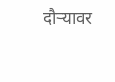दौऱ्यावर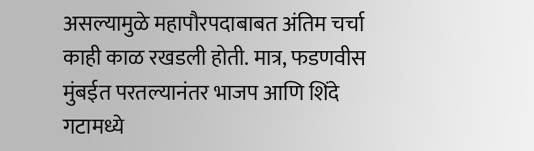असल्यामुळे महापौरपदाबाबत अंतिम चर्चा काही काळ रखडली होती. मात्र, फडणवीस मुंबईत परतल्यानंतर भाजप आणि शिंदे गटामध्ये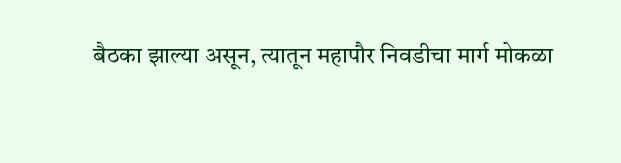बैठका झाल्या असून, त्यातून महापौर निवडीचा मार्ग मोकळा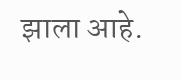झाला आहे.